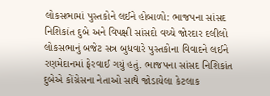લોકસભામાં પુસ્તકોને લઈને હોબાળો: ભાજપના સાંસદ નિશિકાંત દુબે અને વિપક્ષી સાંસદો વચ્ચે જોરદાર દલીલો
લોકસભાનું બજેટ સત્ર બુધવારે પુસ્તકોના વિવાદને લઈને રણમેદાનમાં ફેરવાઈ ગયું હતું. ભાજપના સાંસદ નિશિકાંત દુબેએ કોંગ્રેસના નેતાઓ સાથે જોડાયેલા કેટલાક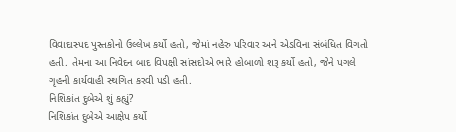વિવાદાસ્પદ પુસ્તકોનો ઉલ્લેખ કર્યો હતો, જેમાં નહેરુ પરિવાર અને એડવિના સંબંધિત વિગતો હતી. તેમના આ નિવેદન બાદ વિપક્ષી સાંસદોએ ભારે હોબાળો શરૂ કર્યો હતો, જેને પગલે ગૃહની કાર્યવાહી સ્થગિત કરવી પડી હતી.
નિશિકાંત દુબેએ શું કહ્યું?
નિશિકાંત દુબેએ આક્ષેપ કર્યો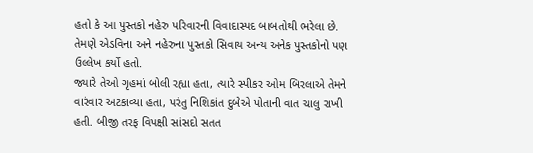હતો કે આ પુસ્તકો નહેરુ પરિવારની વિવાદાસ્પદ બાબતોથી ભરેલા છે. તેમણે એડવિના અને નહેરુના પુસ્તકો સિવાય અન્ય અનેક પુસ્તકોનો પણ ઉલ્લેખ કર્યો હતો.
જ્યારે તેઓ ગૃહમાં બોલી રહ્યા હતા, ત્યારે સ્પીકર ઓમ બિરલાએ તેમને વારંવાર અટકાવ્યા હતા, પરંતુ નિશિકાંત દુબેએ પોતાની વાત ચાલુ રાખી હતી. બીજી તરફ વિપક્ષી સાંસદો સતત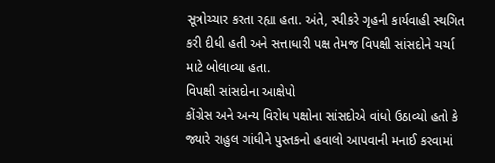સૂત્રોચ્ચાર કરતા રહ્યા હતા. અંતે, સ્પીકરે ગૃહની કાર્યવાહી સ્થગિત કરી દીધી હતી અને સત્તાધારી પક્ષ તેમજ વિપક્ષી સાંસદોને ચર્ચા માટે બોલાવ્યા હતા.
વિપક્ષી સાંસદોના આક્ષેપો
કોંગ્રેસ અને અન્ય વિરોધ પક્ષોના સાંસદોએ વાંધો ઉઠાવ્યો હતો કે જ્યારે રાહુલ ગાંધીને પુસ્તકનો હવાલો આપવાની મનાઈ કરવામાં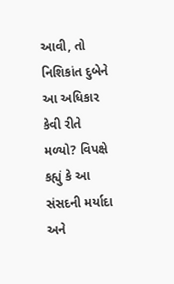આવી, તો નિશિકાંત દુબેને આ અધિકાર કેવી રીતે મળ્યો? વિપક્ષે કહ્યું કે આ સંસદની મર્યાદા અને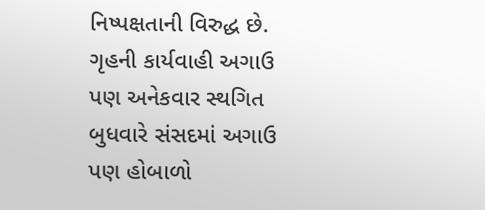નિષ્પક્ષતાની વિરુદ્ધ છે.
ગૃહની કાર્યવાહી અગાઉ પણ અનેકવાર સ્થગિત
બુધવારે સંસદમાં અગાઉ પણ હોબાળો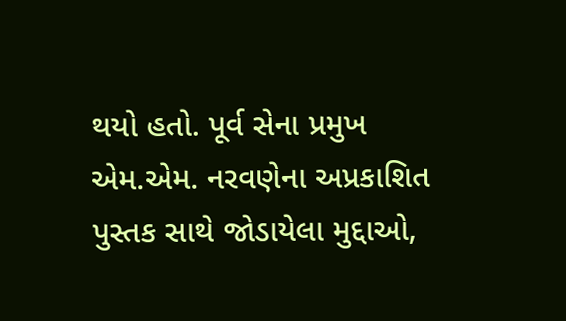થયો હતો. પૂર્વ સેના પ્રમુખ એમ.એમ. નરવણેના અપ્રકાશિત પુસ્તક સાથે જોડાયેલા મુદ્દાઓ,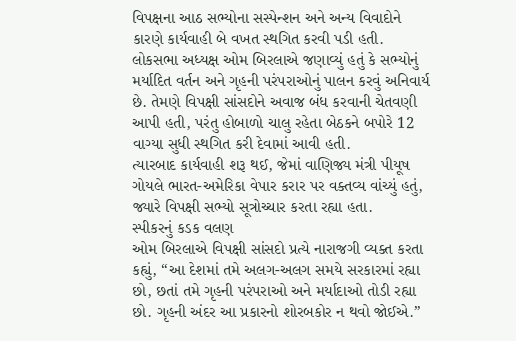વિપક્ષના આઠ સભ્યોના સસ્પેન્શન અને અન્ય વિવાદોને કારણે કાર્યવાહી બે વખત સ્થગિત કરવી પડી હતી.
લોકસભા અધ્યક્ષ ઓમ બિરલાએ જણાવ્યું હતું કે સભ્યોનું મર્યાદિત વર્તન અને ગૃહની પરંપરાઓનું પાલન કરવું અનિવાર્ય છે. તેમણે વિપક્ષી સાંસદોને અવાજ બંધ કરવાની ચેતવણી આપી હતી, પરંતુ હોબાળો ચાલુ રહેતા બેઠકને બપોરે 12 વાગ્યા સુધી સ્થગિત કરી દેવામાં આવી હતી.
ત્યારબાદ કાર્યવાહી શરૂ થઈ, જેમાં વાણિજ્ય મંત્રી પીયૂષ ગોયલે ભારત-અમેરિકા વેપાર કરાર પર વક્તવ્ય વાંચ્યું હતું, જ્યારે વિપક્ષી સભ્યો સૂત્રોચ્ચાર કરતા રહ્યા હતા.
સ્પીકરનું કડક વલણ
ઓમ બિરલાએ વિપક્ષી સાંસદો પ્રત્યે નારાજગી વ્યક્ત કરતા કહ્યું, “આ દેશમાં તમે અલગ-અલગ સમયે સરકારમાં રહ્યા છો, છતાં તમે ગૃહની પરંપરાઓ અને મર્યાદાઓ તોડી રહ્યા છો. ગૃહની અંદર આ પ્રકારનો શોરબકોર ન થવો જોઈએ.”